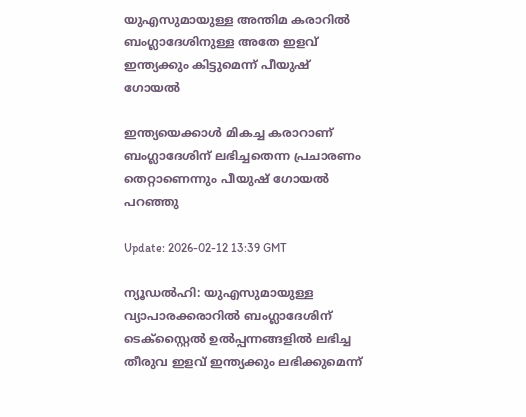യുഎസുമായുള്ള അന്തിമ കരാറില്‍ ബംഗ്ലാദേശിനുള്ള അതേ ഇളവ് ഇന്ത്യക്കും കിട്ടുമെന്ന് പീയുഷ് ഗോയല്‍

ഇന്ത്യയെക്കാള്‍ മികച്ച കരാറാണ് ബംഗ്ലാദേശിന് ലഭിച്ചതെന്ന പ്രചാരണം തെറ്റാണെന്നും പീയുഷ് ഗോയല്‍ പറഞ്ഞു

Update: 2026-02-12 13:39 GMT

ന്യൂഡല്‍ഹി: യുഎസുമായുള്ള വ്യാപാരക്കരാറില്‍ ബംഗ്ലാദേശിന് ടെക്‌സ്റ്റൈല്‍ ഉല്‍പ്പന്നങ്ങളില്‍ ലഭിച്ച തീരുവ ഇളവ് ഇന്ത്യക്കും ലഭിക്കുമെന്ന്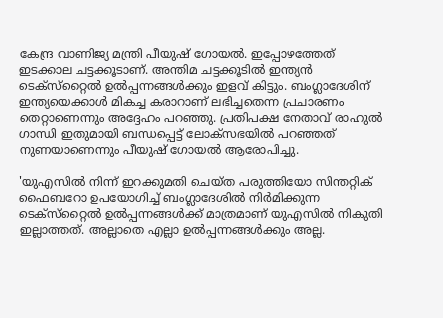കേന്ദ്ര വാണിജ്യ മന്ത്രി പീയുഷ് ഗോയല്‍. ഇപ്പോഴത്തേത് ഇടക്കാല ചട്ടക്കൂടാണ്. അന്തിമ ചട്ടക്കൂടില്‍ ഇന്ത്യന്‍ ടെക്‌സ്‌റ്റൈല്‍ ഉല്‍പ്പന്നങ്ങള്‍ക്കും ഇളവ് കിട്ടും. ബംഗ്ലാദേശിന് ഇന്ത്യയെക്കാള്‍ മികച്ച കരാറാണ് ലഭിച്ചതെന്ന പ്രചാരണം തെറ്റാണെന്നും അദ്ദേഹം പറഞ്ഞു. പ്രതിപക്ഷ നേതാവ് രാഹുല്‍ ഗാന്ധി ഇതുമായി ബന്ധപ്പെട്ട് ലോക്‌സഭയില്‍ പറഞ്ഞത് നുണയാണെന്നും പീയുഷ് ഗോയല്‍ ആരോപിച്ചു.

'യുഎസില്‍ നിന്ന് ഇറക്കുമതി ചെയ്ത പരുത്തിയോ സിന്തറ്റിക് ഫൈബറോ ഉപയോഗിച്ച് ബംഗ്ലാദേശില്‍ നിര്‍മിക്കുന്ന ടെക്‌സ്‌റ്റൈല്‍ ഉല്‍പ്പന്നങ്ങള്‍ക്ക് മാത്രമാണ് യുഎസില്‍ നികുതി ഇല്ലാത്തത്. അല്ലാതെ എല്ലാ ഉല്‍പ്പന്നങ്ങള്‍ക്കും അല്ല.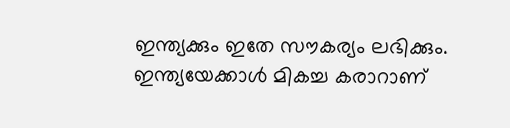ഇന്ത്യക്കും ഇതേ സൗകര്യം ലഭിക്കും. ഇന്ത്യയേക്കാള്‍ മികച്ച കരാറാണ്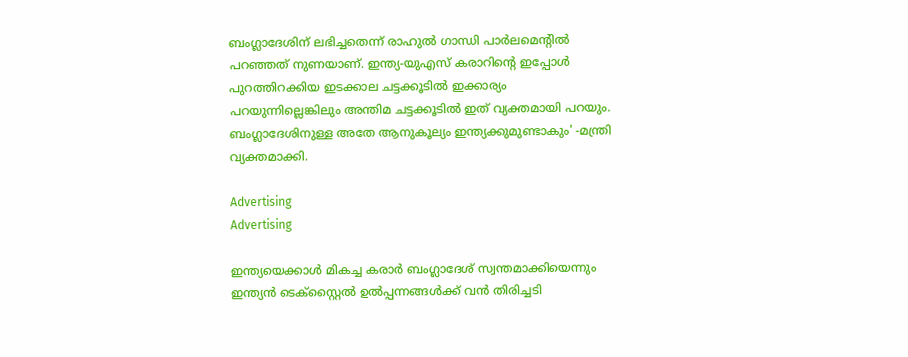ബംഗ്ലാദേശിന് ലഭിച്ചതെന്ന് രാഹുല്‍ ഗാന്ധി പാര്‍ലമെന്റില്‍ പറഞ്ഞത് നുണയാണ്. ഇന്ത്യ-യുഎസ് കരാറിന്റെ ഇപ്പോള്‍ പുറത്തിറക്കിയ ഇടക്കാല ചട്ടക്കൂടില്‍ ഇക്കാര്യം പറയുന്നില്ലെങ്കിലും അന്തിമ ചട്ടക്കൂടില്‍ ഇത് വ്യക്തമായി പറയും. ബംഗ്ലാദേശിനുള്ള അതേ ആനുകൂല്യം ഇന്ത്യക്കുമുണ്ടാകും' -മന്ത്രി വ്യക്തമാക്കി.

Advertising
Advertising

ഇന്ത്യയെക്കാള്‍ മികച്ച കരാര്‍ ബംഗ്ലാദേശ് സ്വന്തമാക്കിയെന്നും ഇന്ത്യന്‍ ടെക്‌സ്റ്റൈല്‍ ഉല്‍പ്പന്നങ്ങള്‍ക്ക് വന്‍ തിരിച്ചടി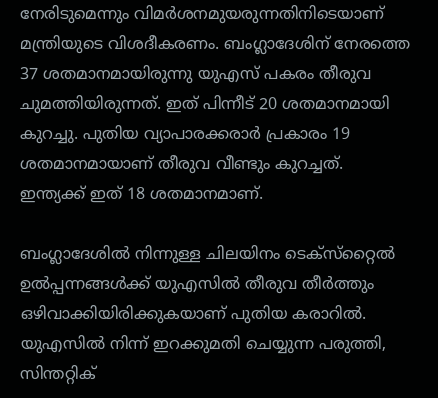നേരിടുമെന്നും വിമര്‍ശനമുയരുന്നതിനിടെയാണ് മന്ത്രിയുടെ വിശദീകരണം. ബംഗ്ലാദേശിന് നേരത്തെ 37 ശതമാനമായിരുന്നു യുഎസ് പകരം തീരുവ ചുമത്തിയിരുന്നത്. ഇത് പിന്നീട് 20 ശതമാനമായി കുറച്ചു. പുതിയ വ്യാപാരക്കരാര്‍ പ്രകാരം 19 ശതമാനമായാണ് തീരുവ വീണ്ടും കുറച്ചത്. ഇന്ത്യക്ക് ഇത് 18 ശതമാനമാണ്.

ബംഗ്ലാദേശില്‍ നിന്നുള്ള ചിലയിനം ടെക്സ്‌റ്റൈല്‍ ഉല്‍പ്പന്നങ്ങള്‍ക്ക് യുഎസില്‍ തീരുവ തീര്‍ത്തും ഒഴിവാക്കിയിരിക്കുകയാണ് പുതിയ കരാറില്‍. യുഎസില്‍ നിന്ന് ഇറക്കുമതി ചെയ്യുന്ന പരുത്തി, സിന്തറ്റിക്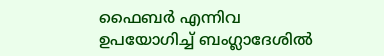ഫൈബര്‍ എന്നിവ ഉപയോഗിച്ച് ബംഗ്ലാദേശില്‍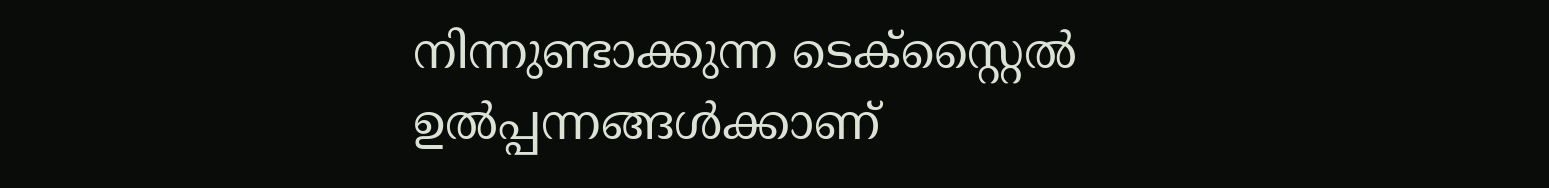നിന്നുണ്ടാക്കുന്ന ടെക്സ്റ്റൈല്‍ ഉല്‍പ്പന്നങ്ങള്‍ക്കാണ്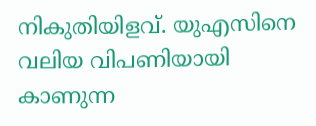നികുതിയിളവ്. യുഎസിനെ വലിയ വിപണിയായി കാണുന്ന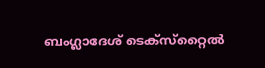ബംഗ്ലാദേശ് ടെക്സ്‌റ്റൈല്‍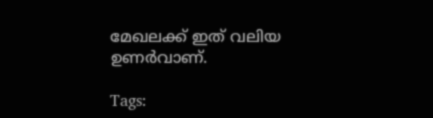മേഖലക്ക് ഇത് വലിയ ഉണര്‍വാണ്.

Tags: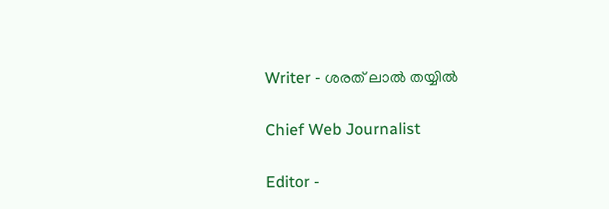Writer - ശരത് ലാൽ തയ്യിൽ

Chief Web Journalist

Editor -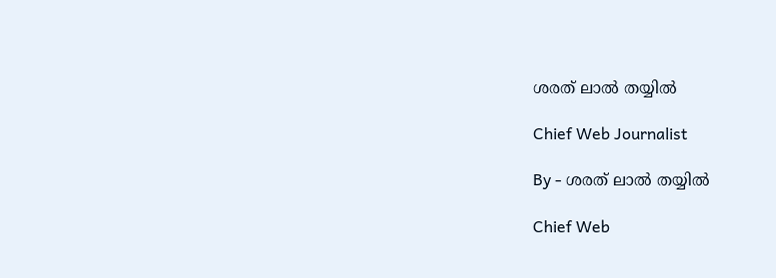ശരത് ലാൽ തയ്യിൽ

Chief Web Journalist

By - ശരത് ലാൽ തയ്യിൽ

Chief Web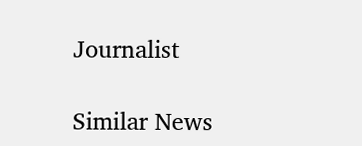Journalist

Similar News